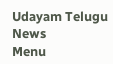Udayam Telugu News
Menu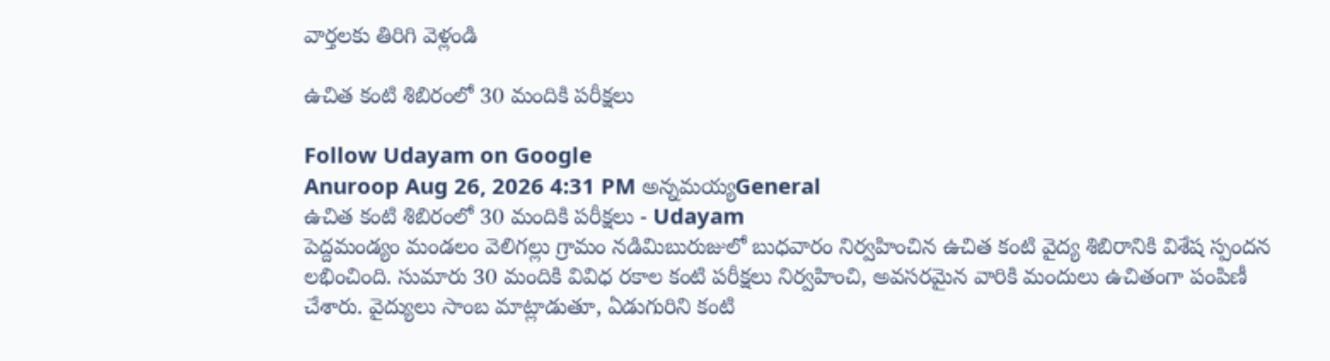వార్తలకు తిరిగి వెళ్లండి

ఉచిత కంటి శిబిరంలో 30 మందికి పరీక్షలు

Follow Udayam on Google
Anuroop Aug 26, 2026 4:31 PM అన్నమయ్యGeneral
ఉచిత కంటి శిబిరంలో 30 మందికి పరీక్షలు - Udayam
పెద్దమండ్యం మండలం వెలిగల్లు గ్రామం నడిమిబురుజులో బుధవారం నిర్వహించిన ఉచిత కంటి వైద్య శిబిరానికి విశేష స్పందన లభించింది. సుమారు 30 మందికి వివిధ రకాల కంటి పరీక్షలు నిర్వహించి, అవసరమైన వారికి మందులు ఉచితంగా పంపిణీ చేశారు. వైద్యులు సాంబ మాట్లాడుతూ, ఏడుగురిని కంటి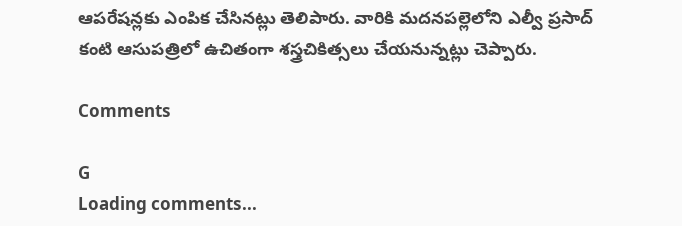ఆపరేషన్లకు ఎంపిక చేసినట్లు తెలిపారు. వారికి మదనపల్లెలోని ఎల్వీ ప్రసాద్ కంటి ఆసుపత్రిలో ఉచితంగా శస్త్రచికిత్సలు చేయనున్నట్లు చెప్పారు.

Comments

G
Loading comments...